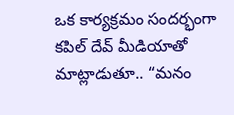ఒక కార్యక్రమం సందర్భంగా కపిల్ దేవ్ మీడియాతో మాట్లాడుతూ.. “మనం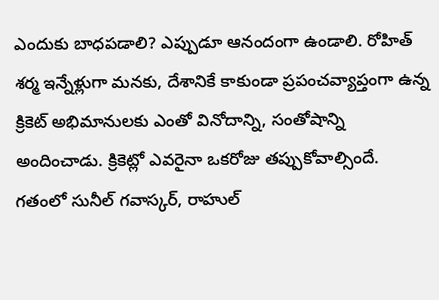ఎందుకు బాధపడాలి? ఎప్పుడూ ఆనందంగా ఉండాలి. రోహిత్ శర్మ ఇన్నేళ్లుగా మనకు, దేశానికే కాకుండా ప్రపంచవ్యాప్తంగా ఉన్న క్రికెట్ అభిమానులకు ఎంతో వినోదాన్ని, సంతోషాన్ని అందించాడు. క్రికెట్లో ఎవరైనా ఒకరోజు తప్పుకోవాల్సిందే. గతంలో సునీల్ గవాస్కర్, రాహుల్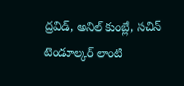ద్రవిడ్, అనిల్ కుంబ్లే, సచిన్ టెండూల్కర్ లాంటి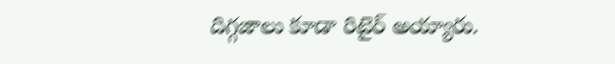దిగ్గజాలు కూడా రిటైర్ అయ్యారు.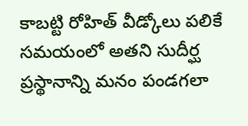కాబట్టి రోహిత్ వీడ్కోలు పలికే సమయంలో అతని సుదీర్ఘ ప్రస్థానాన్ని మనం పండగలా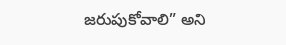జరుపుకోవాలి” అని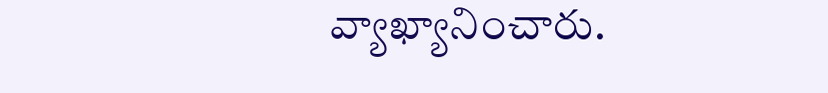వ్యాఖ్యానించారు.